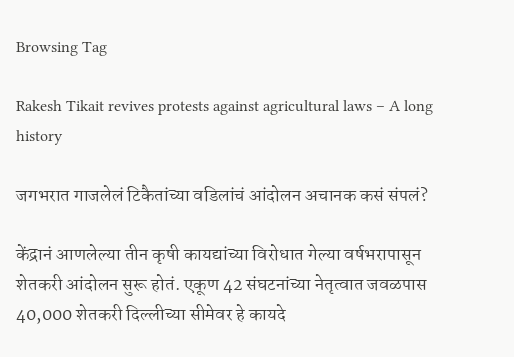Browsing Tag

Rakesh Tikait revives protests against agricultural laws – A long history

जगभरात गाजलेलं टिकैतांच्या वडिलांचं आंदोलन अचानक कसं संपलं?

केंद्रानं आणलेल्या तीन कृषी कायद्यांच्या विरोधात गेल्या वर्षभरापासून शेतकरी आंदोलन सुरू होतं. एकूण 42 संघटनांच्या नेतृत्वात जवळपास 40,000 शेतकरी दिल्लीच्या सीमेवर हे कायदे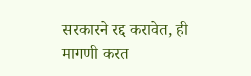सरकारने रद्द करावेत, ही मागणी करत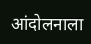आंदोलनाला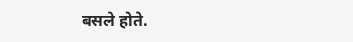बसले होते.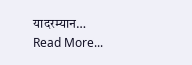यादरम्यान…
Read More...